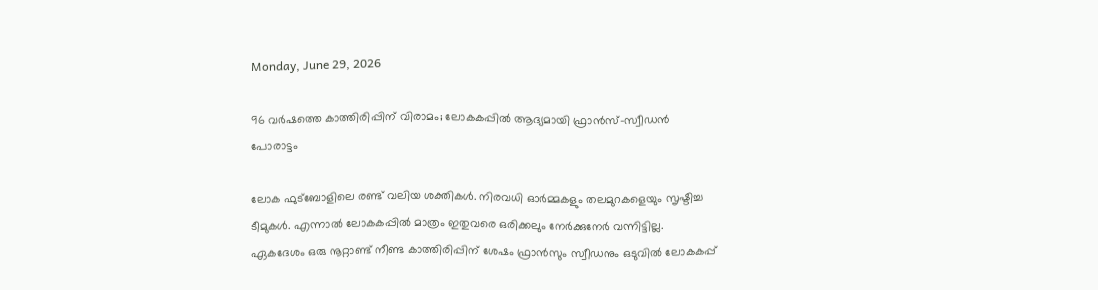Monday, June 29, 2026

96 വർഷത്തെ കാത്തിരിപ്പിന് വിരാമം; ലോകകപ്പിൽ ആദ്യമായി ഫ്രാൻസ്–സ്വീഡൻ പോരാട്ടം

ലോക ഫുട്ബോളിലെ രണ്ട് വലിയ ശക്തികൾ. നിരവധി ഓർമ്മകളും തലമുറകളെയും സൃഷ്ടിച്ച ടീമുകൾ. എന്നാൽ ലോകകപ്പിൽ മാത്രം ഇതുവരെ ഒരിക്കലും നേർക്കുനേർ വന്നിട്ടില്ല. ഏകദേശം ഒരു നൂറ്റാണ്ട് നീണ്ട കാത്തിരിപ്പിന് ശേഷം ഫ്രാൻസും സ്വീഡനും ഒടുവിൽ ലോകകപ്പ്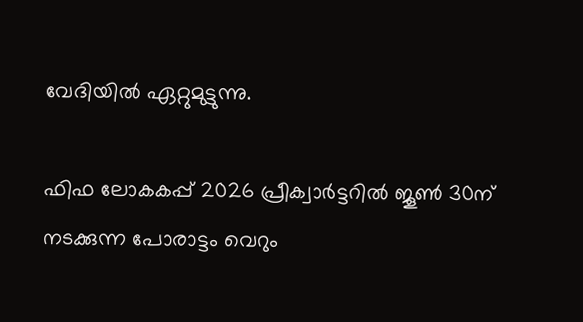വേദിയിൽ ഏറ്റുമുട്ടുന്നു.

ഫിഫ ലോകകപ്പ് 2026 പ്രീക്വാർട്ടറിൽ ജൂൺ 30ന് നടക്കുന്ന പോരാട്ടം വെറും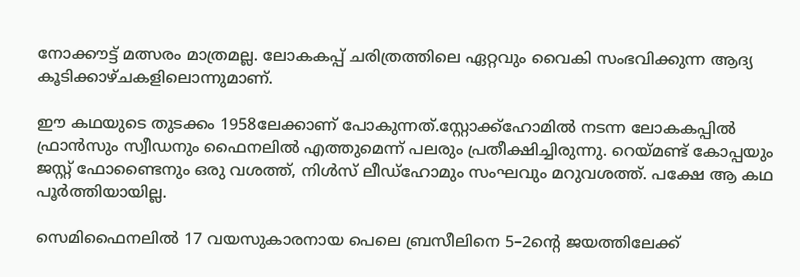നോക്കൗട്ട് മത്സരം മാത്രമല്ല. ലോകകപ്പ് ചരിത്രത്തിലെ ഏറ്റവും വൈകി സംഭവിക്കുന്ന ആദ്യ കൂടിക്കാഴ്ചകളിലൊന്നുമാണ്.

ഈ കഥയുടെ തുടക്കം 1958ലേക്കാണ് പോകുന്നത്.സ്റ്റോക്ക്ഹോമിൽ നടന്ന ലോകകപ്പിൽ ഫ്രാൻസും സ്വീഡനും ഫൈനലിൽ എത്തുമെന്ന് പലരും പ്രതീക്ഷിച്ചിരുന്നു. റെയ്മണ്ട് കോപ്പയും ജസ്റ്റ് ഫോണ്ടൈനും ഒരു വശത്ത്, നിൾസ് ലീഡ്‌ഹോമും സംഘവും മറുവശത്ത്. പക്ഷേ ആ കഥ പൂർത്തിയായില്ല.

സെമിഫൈനലിൽ 17 വയസുകാരനായ പെലെ ബ്രസീലിനെ 5–2ന്റെ ജയത്തിലേക്ക്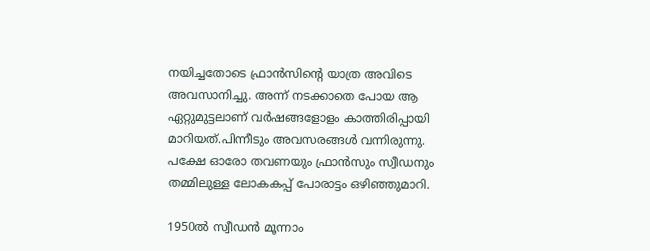നയിച്ചതോടെ ഫ്രാൻസിന്റെ യാത്ര അവിടെ അവസാനിച്ചു. അന്ന് നടക്കാതെ പോയ ആ ഏറ്റുമുട്ടലാണ് വർഷങ്ങളോളം കാത്തിരിപ്പായി മാറിയത്.പിന്നീടും അവസരങ്ങൾ വന്നിരുന്നു. പക്ഷേ ഓരോ തവണയും ഫ്രാൻസും സ്വീഡനും തമ്മിലുള്ള ലോകകപ്പ് പോരാട്ടം ഒഴിഞ്ഞുമാറി.

1950ൽ സ്വീഡൻ മൂന്നാം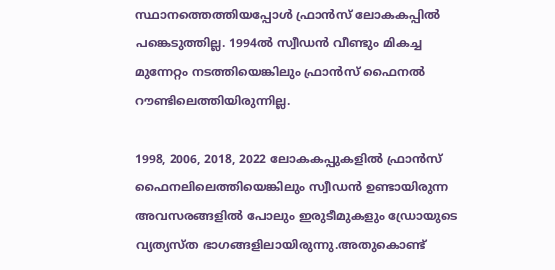സ്ഥാനത്തെത്തിയപ്പോൾ ഫ്രാൻസ് ലോകകപ്പിൽ പങ്കെടുത്തില്ല. 1994ൽ സ്വീഡൻ വീണ്ടും മികച്ച മുന്നേറ്റം നടത്തിയെങ്കിലും ഫ്രാൻസ് ഫൈനൽ റൗണ്ടിലെത്തിയിരുന്നില്ല.

1998, 2006, 2018, 2022 ലോകകപ്പുകളിൽ ഫ്രാൻസ് ഫൈനലിലെത്തിയെങ്കിലും സ്വീഡൻ ഉണ്ടായിരുന്ന അവസരങ്ങളിൽ പോലും ഇരുടീമുകളും ഡ്രോയുടെ വ്യത്യസ്ത ഭാഗങ്ങളിലായിരുന്നു.അതുകൊണ്ട്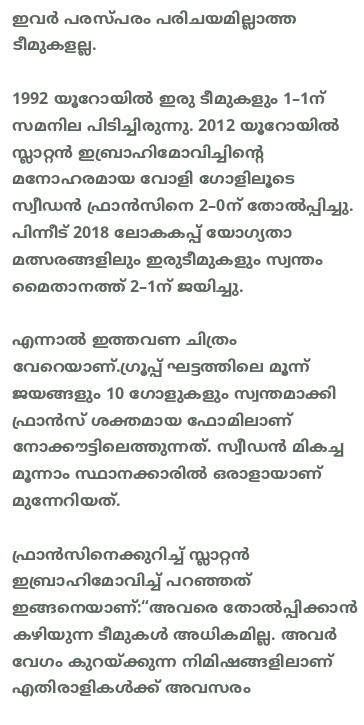ഇവർ പരസ്പരം പരിചയമില്ലാത്ത ടീമുകളല്ല.

1992 യൂറോയിൽ ഇരു ടീമുകളും 1–1ന് സമനില പിടിച്ചിരുന്നു. 2012 യൂറോയിൽ സ്ലാറ്റൻ ഇബ്രാഹിമോവിച്ചിന്റെ മനോഹരമായ വോളി ഗോളിലൂടെ സ്വീഡൻ ഫ്രാൻസിനെ 2–0ന് തോൽപ്പിച്ചു. പിന്നീട് 2018 ലോകകപ്പ് യോഗ്യതാ മത്സരങ്ങളിലും ഇരുടീമുകളും സ്വന്തം മൈതാനത്ത് 2–1ന് ജയിച്ചു.

എന്നാൽ ഇത്തവണ ചിത്രം വേറെയാണ്.ഗ്രൂപ്പ് ഘട്ടത്തിലെ മൂന്ന് ജയങ്ങളും 10 ഗോളുകളും സ്വന്തമാക്കി ഫ്രാൻസ് ശക്തമായ ഫോമിലാണ് നോക്കൗട്ടിലെത്തുന്നത്. സ്വീഡൻ മികച്ച മൂന്നാം സ്ഥാനക്കാരിൽ ഒരാളായാണ് മുന്നേറിയത്.

ഫ്രാൻസിനെക്കുറിച്ച് സ്ലാറ്റൻ ഇബ്രാഹിമോവിച്ച് പറഞ്ഞത് ഇങ്ങനെയാണ്:“അവരെ തോൽപ്പിക്കാൻ കഴിയുന്ന ടീമുകൾ അധികമില്ല. അവർ വേഗം കുറയ്ക്കുന്ന നിമിഷങ്ങളിലാണ് എതിരാളികൾക്ക് അവസരം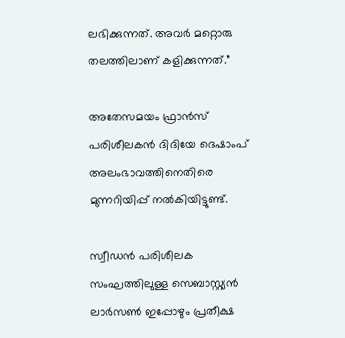ലഭിക്കുന്നത്. അവർ മറ്റൊരു തലത്തിലാണ് കളിക്കുന്നത്.”

അതേസമയം ഫ്രാൻസ് പരിശീലകൻ ദിദിയേ ദെഷാംപ് അലംഭാവത്തിനെതിരെ മുന്നറിയിപ്പ് നൽകിയിട്ടുണ്ട്.

സ്വീഡൻ പരിശീലക സംഘത്തിലുള്ള സെബാസ്റ്റ്യൻ ലാർസൺ ഇപ്പോഴും പ്രതീക്ഷ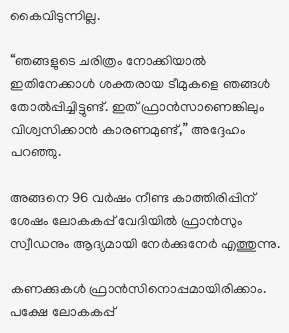കൈവിടുന്നില്ല.

“ഞങ്ങളുടെ ചരിത്രം നോക്കിയാൽ ഇതിനേക്കാൾ ശക്തരായ ടീമുകളെ ഞങ്ങൾ തോൽപ്പിച്ചിട്ടുണ്ട്. ഇത് ഫ്രാൻസാണെങ്കിലും വിശ്വസിക്കാൻ കാരണമുണ്ട്,” അദ്ദേഹം പറഞ്ഞു.

അങ്ങനെ 96 വർഷം നീണ്ട കാത്തിരിപ്പിന് ശേഷം ലോകകപ്പ് വേദിയിൽ ഫ്രാൻസും സ്വീഡനും ആദ്യമായി നേർക്കുനേർ എത്തുന്നു.

കണക്കുകൾ ഫ്രാൻസിനൊപ്പമായിരിക്കാം. പക്ഷേ ലോകകപ്പ്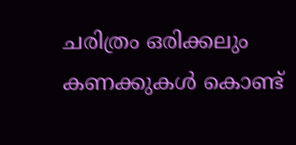ചരിത്രം ഒരിക്കലും കണക്കുകൾ കൊണ്ട്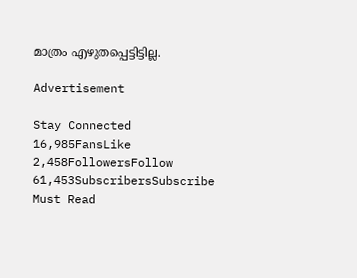മാത്രം എഴുതപ്പെട്ടിട്ടില്ല.

Advertisement

Stay Connected
16,985FansLike
2,458FollowersFollow
61,453SubscribersSubscribe
Must Read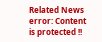Related News
error: Content is protected !!